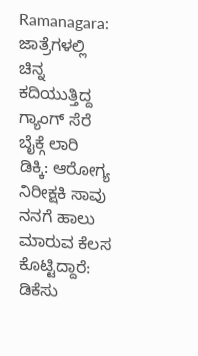Ramanagara: ಜಾತ್ರೆಗಳಲ್ಲಿ ಚಿನ್ನ ಕದಿಯುತ್ತಿದ್ದ ಗ್ಯಾಂಗ್ ಸೆರೆ
ಬೈಕ್ಗೆ ಲಾರಿ ಡಿಕ್ಕಿ: ಆರೋಗ್ಯ ನಿರೀಕ್ಷಕಿ ಸಾವು
ನನಗೆ ಹಾಲು ಮಾರುವ ಕೆಲಸ ಕೊಟ್ಟಿದ್ದಾರೆ: ಡಿಕೆಸು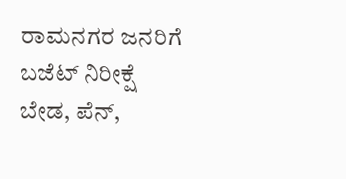ರಾಮನಗರ ಜನರಿಗೆ ಬಜೆಟ್ ನಿರೀಕ್ಷೆ ಬೇಡ, ಪೆನ್,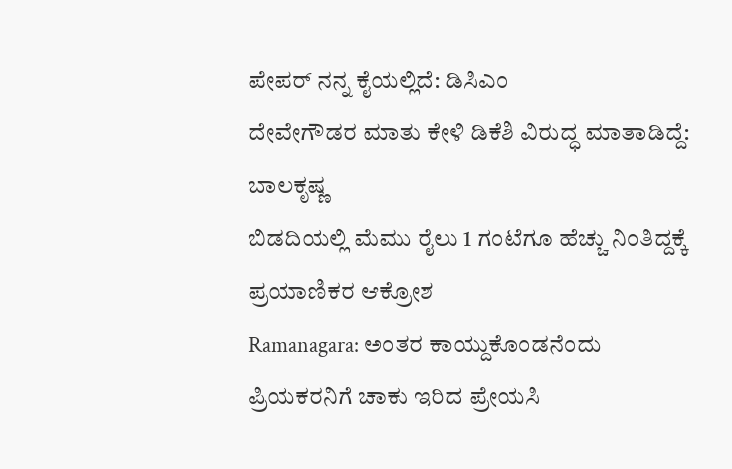ಪೇಪರ್ ನನ್ನ ಕೈಯಲ್ಲಿದೆ: ಡಿಸಿಎಂ
ದೇವೇಗೌಡರ ಮಾತು ಕೇಳಿ ಡಿಕೆಶಿ ವಿರುದ್ಧ ಮಾತಾಡಿದ್ದೆ: ಬಾಲಕೃಷ್ಣ
ಬಿಡದಿಯಲ್ಲಿ ಮೆಮು ರೈಲು 1 ಗಂಟೆಗೂ ಹೆಚ್ಚು ನಿಂತಿದ್ದಕ್ಕೆ ಪ್ರಯಾಣಿಕರ ಆಕ್ರೋಶ
Ramanagara: ಅಂತರ ಕಾಯ್ದುಕೊಂಡನೆಂದು ಪ್ರಿಯಕರನಿಗೆ ಚಾಕು ಇರಿದ ಪ್ರೇಯಸಿ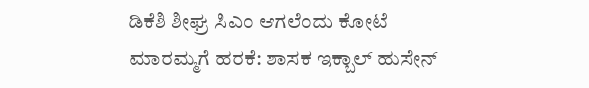ಡಿಕೆಶಿ ಶೀಘ್ರ ಸಿಎಂ ಆಗಲೆಂದು ಕೋಟೆ ಮಾರಮ್ಮಗೆ ಹರಕೆ: ಶಾಸಕ ಇಕ್ಬಾಲ್ ಹುಸೇನ್